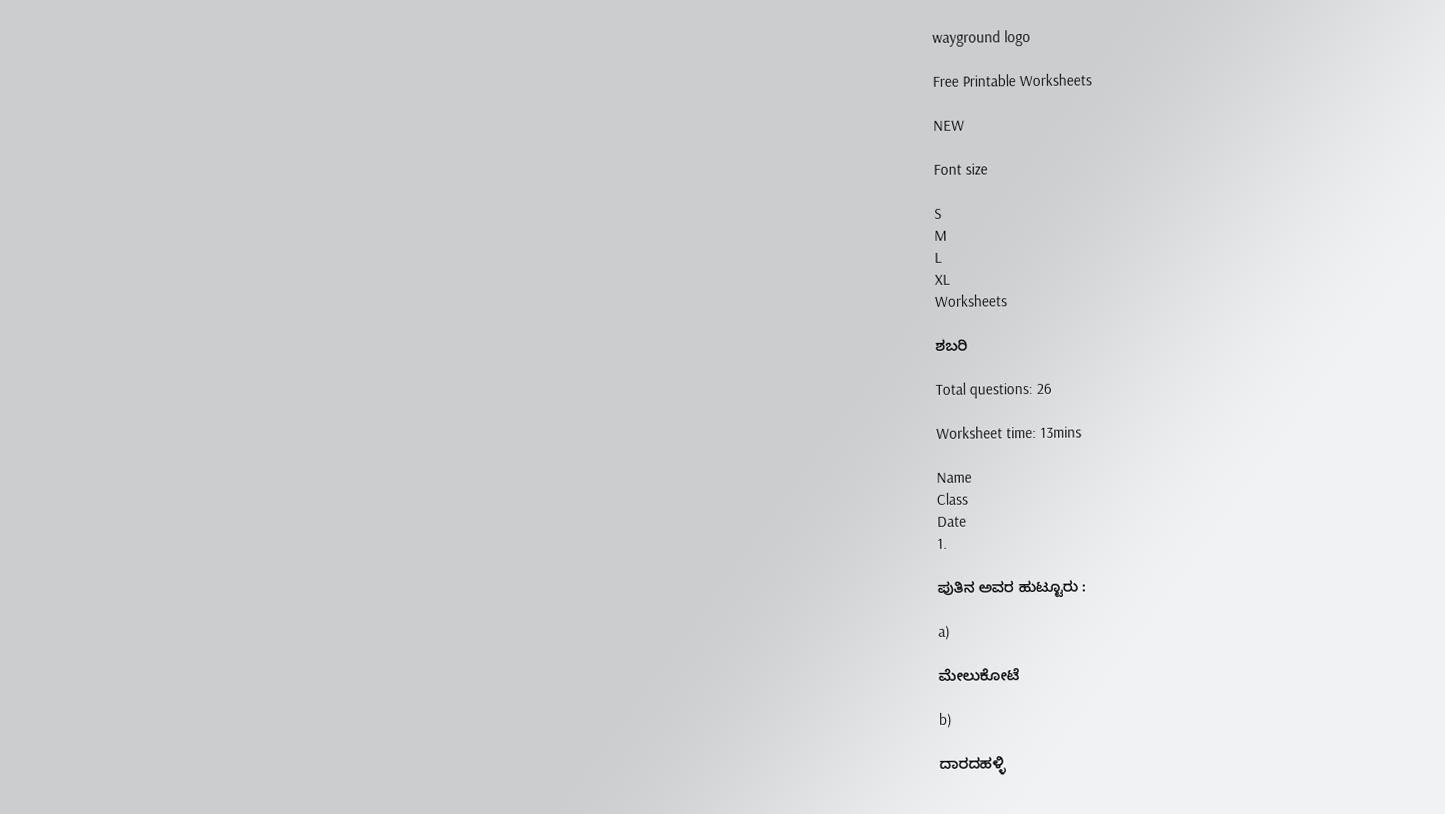wayground logo

Free Printable Worksheets

NEW

Font size

S
M
L
XL
Worksheets

ಶಬರಿ

Total questions: 26

Worksheet time: 13mins

Name
Class
Date
1.

ಪುತಿನ ಅವರ ಹುಟ್ಟೂರು :

a)

ಮೇಲುಕೋಟೆ

b)

ದಾರದಹಳ್ಳಿ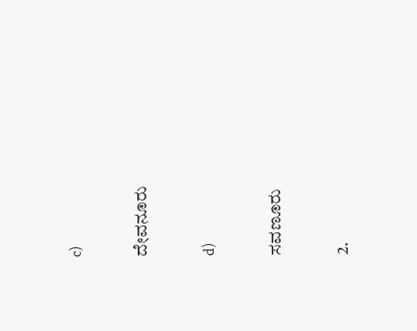c)

ದೇವನೂರು

d)

ಸವಣೂರು

2.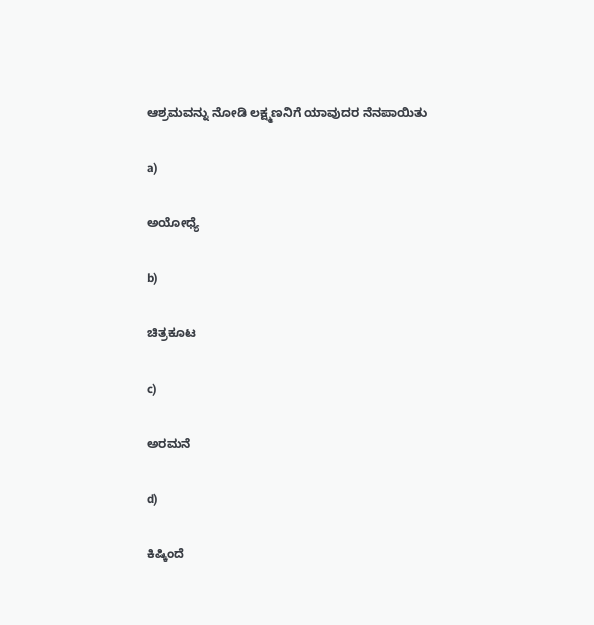ಆಶ್ರಮವನ್ನು ನೋಡಿ ಲಕ್ಷ್ಮಣನಿಗೆ ಯಾವುದರ ನೆನಪಾಯಿತು

a)

ಅಯೋಧ್ಯೆ

b)

ಚಿತ್ರಕೂಟ

c)

ಅರಮನೆ

d)

ಕಿಷ್ಕಿಂದೆ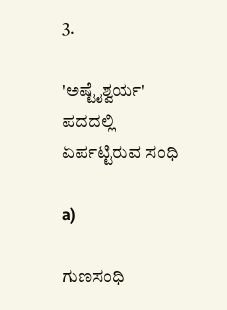3.

'ಅಷ್ಟೈಶ್ವರ್ಯ' ಪದದಲ್ಲಿ ಏರ್ಪಟ್ಟಿರುವ ಸಂಧಿ

a)

ಗುಣಸಂಧಿ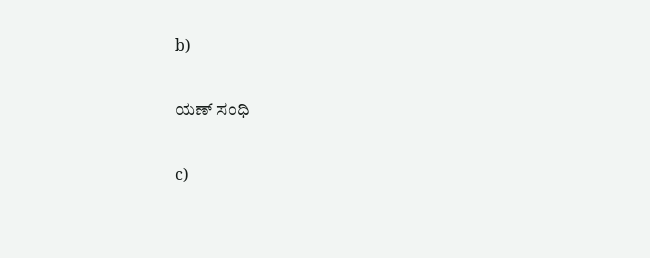b)

ಯಣ್ ಸಂಧಿ

c)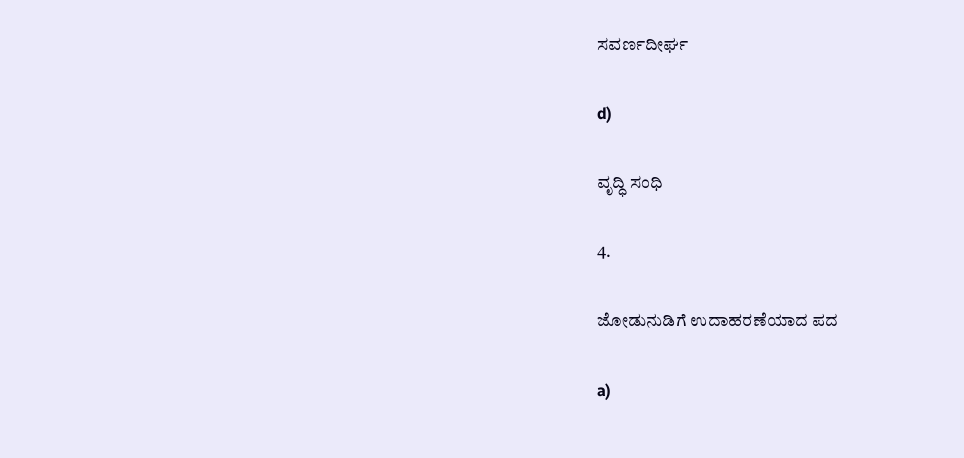ಸವರ್ಣದೀರ್ಘ

d)

ವೃದ್ಧಿ ಸಂಧಿ

4.

ಜೋಡುನುಡಿಗೆ ಉದಾಹರಣೆಯಾದ ಪದ

a)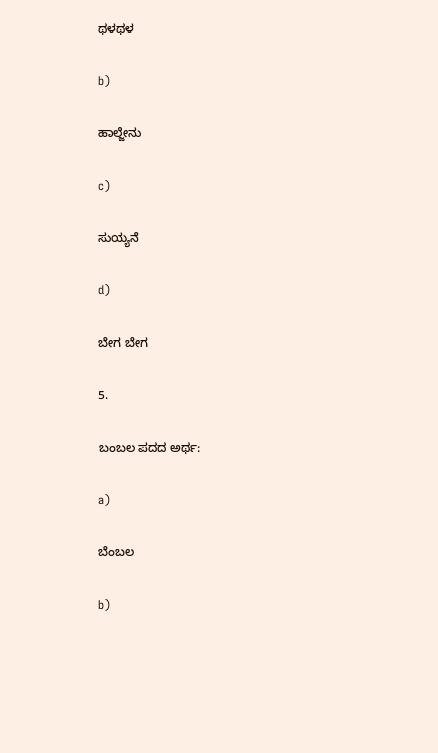ಥಳಥಳ

b)

ಹಾಲ್ಜೇನು

c)

ಸುಯ್ಯನೆ

d)

ಬೇಗ ಬೇಗ

5.

ಬಂಬಲ ಪದದ ಅರ್ಥ:

a)

ಬೆಂಬಲ

b)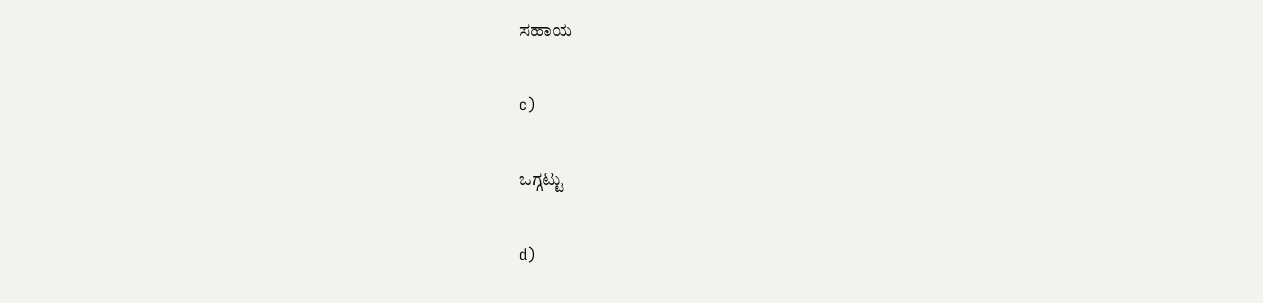ಸಹಾಯ

c)

ಒಗ್ಗಟ್ಟು

d)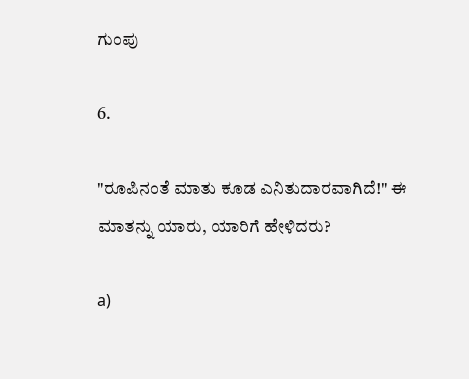ಗುಂಪು

6.

"ರೂಪಿನಂತೆ ಮಾತು ಕೂಡ ಎನಿತುದಾರವಾಗಿದೆ!" ಈ ಮಾತನ್ನು ಯಾರು, ಯಾರಿಗೆ ಹೇಳಿದರು?

a)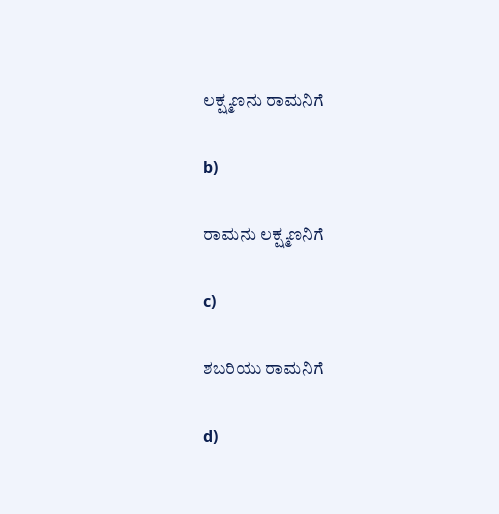ಲಕ್ಷ್ಮಣನು ರಾಮನಿಗೆ

b)

ರಾಮನು ಲಕ್ಷ್ಮಣನಿಗೆ

c)

ಶಬರಿಯು ರಾಮನಿಗೆ

d)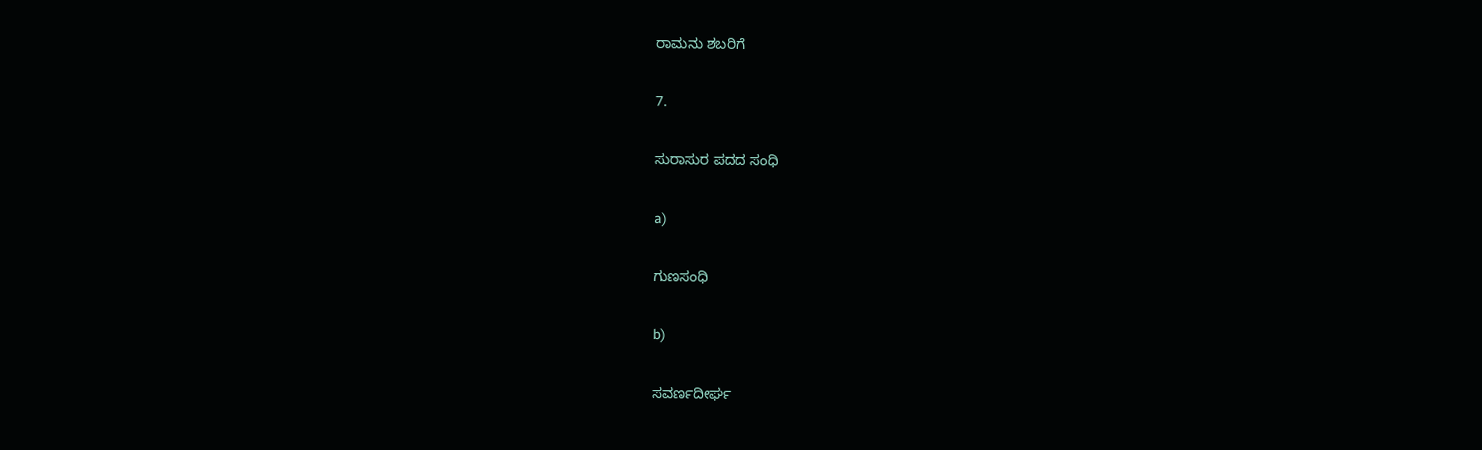ರಾಮನು ಶಬರಿಗೆ

7.

ಸುರಾಸುರ ಪದದ ಸಂಧಿ

a)

ಗುಣಸಂಧಿ

b)

ಸವರ್ಣದೀರ್ಘ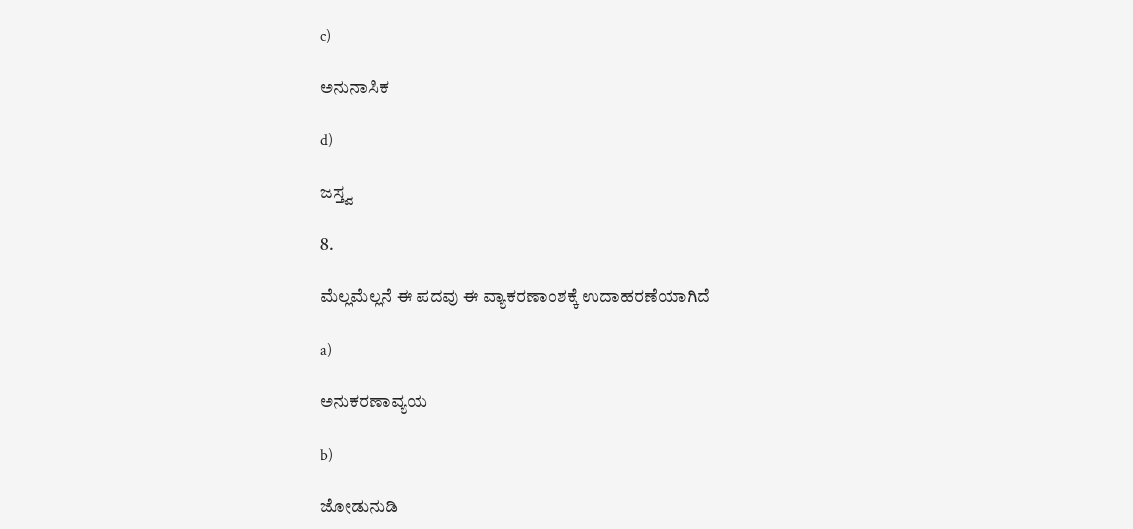c)

ಅನುನಾಸಿಕ

d)

ಜಸ್ತ್ವ

8.

ಮೆಲ್ಲಮೆಲ್ಲನೆ ಈ ಪದವು ಈ ವ್ಯಾಕರಣಾಂಶಕ್ಕೆ ಉದಾಹರಣೆಯಾಗಿದೆ

a)

ಅನುಕರಣಾವ್ಯಯ

b)

ಜೋಡುನುಡಿ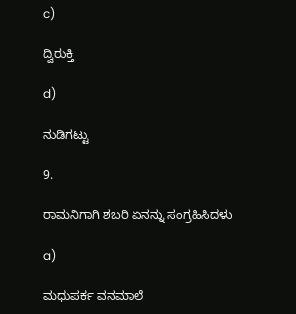c)

ದ್ವಿರುಕ್ತಿ

d)

ನುಡಿಗಟ್ಟು

9.

ರಾಮನಿಗಾಗಿ ಶಬರಿ ಏನನ್ನು ಸಂಗ್ರಹಿಸಿದಳು

a)

ಮಧುಪರ್ಕ ವನಮಾಲೆ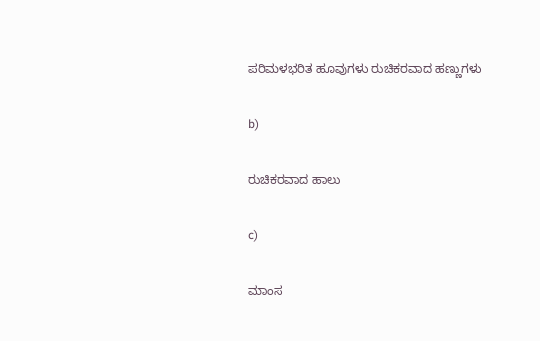ಪರಿಮಳಭರಿತ ಹೂವುಗಳು ರುಚಿಕರವಾದ ಹಣ್ಣುಗಳು

b)

ರುಚಿಕರವಾದ ಹಾಲು

c)

ಮಾಂಸ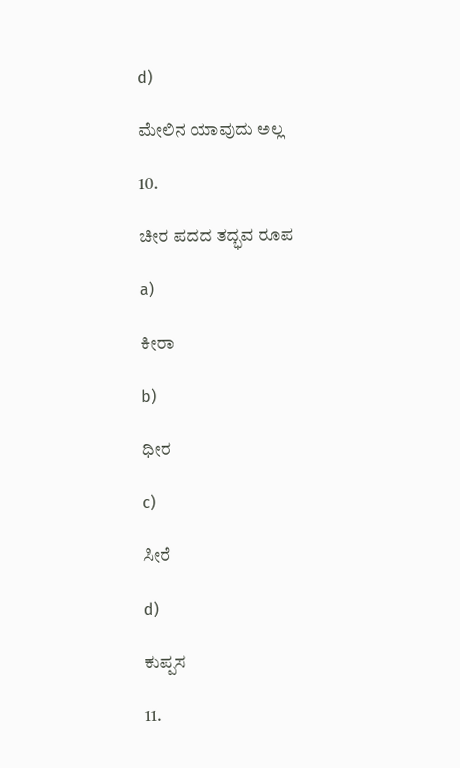d)

ಮೇಲಿನ ಯಾವುದು ಅಲ್ಲ

10.

ಚೀರ ಪದದ ತದ್ಭವ ರೂಪ

a)

ಕೀರಾ

b)

ಧೀರ

c)

ಸೀರೆ

d)

ಕುಪ್ಪಸ

11.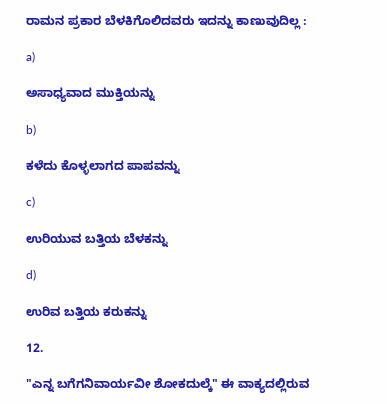ರಾಮನ ಪ್ರಕಾರ ಬೆಳಕಿಗೊಲಿದವರು ಇದನ್ನು ಕಾಣುವುದಿಲ್ಲ :

a)

ಅಸಾಧ್ಯವಾದ ಮುಕ್ತಿಯನ್ನು

b)

ಕಳೆದು ಕೊಳ್ಳಲಾಗದ ಪಾಪವನ್ನು

c)

ಉರಿಯುವ ಬತ್ತಿಯ ಬೆಳಕನ್ನು

d)

ಉರಿವ ಬತ್ತಿಯ ಕರುಕನ್ನು

12.

"ಎನ್ನ ಬಗೆಗನಿವಾರ್ಯವೀ ಶೋಕದುಲ್ಕೆ" ಈ ವಾಕ್ಯದಲ್ಲಿರುವ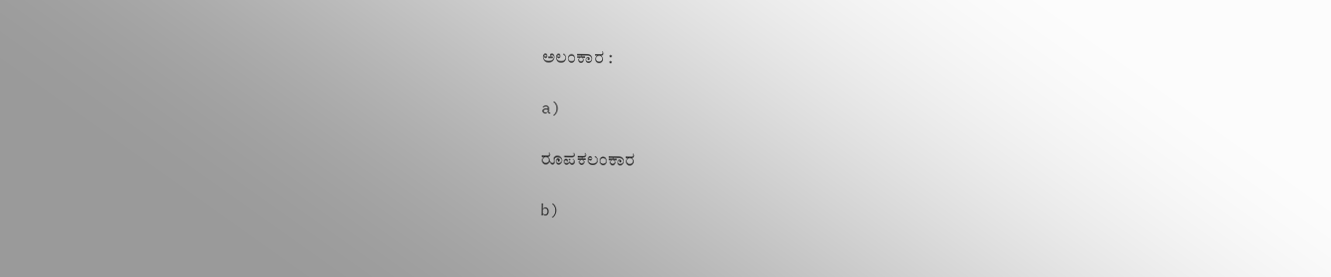ಅಲಂಕಾರ :

a)

ರೂಪಕಲಂಕಾರ

b)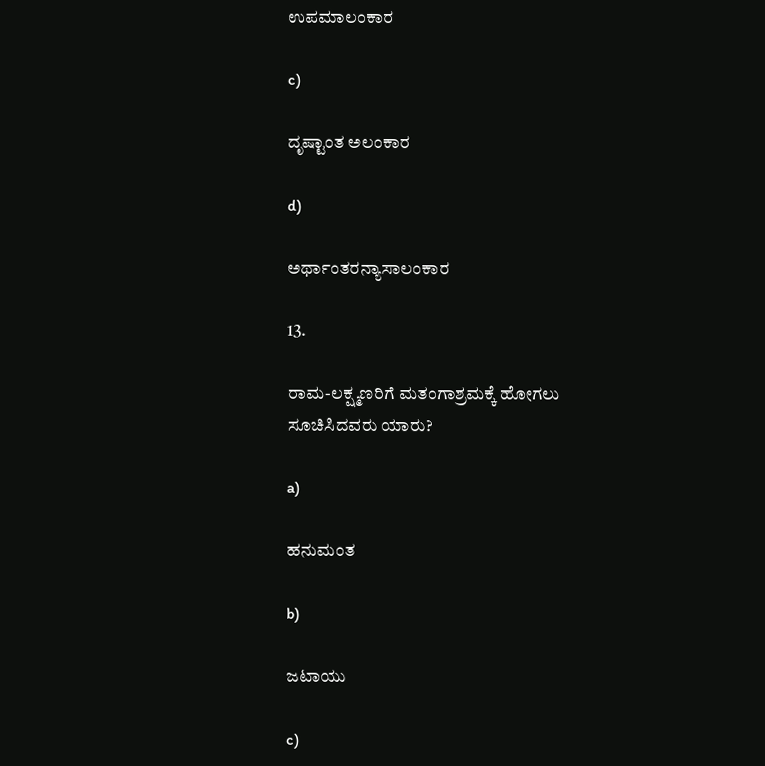ಉಪಮಾಲಂಕಾರ

c)

ದೃಷ್ಟಾಂತ ಅಲಂಕಾರ

d)

ಅರ್ಥಾಂತರನ್ಯಾಸಾಲಂಕಾರ

13.

ರಾಮ-ಲಕ್ಷ್ಮಣರಿಗೆ ಮತಂಗಾಶ್ರಮಕ್ಕೆ ಹೋಗಲು ಸೂಚಿಸಿದವರು ಯಾರು?

a)

ಹನುಮಂತ

b)

ಜಟಾಯು

c)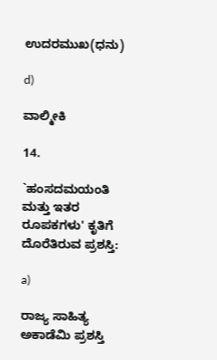ಉದರಮುಖ(ಧನು)

d)

ವಾಲ್ಮೀಕಿ

14.

`ಹಂಸದಮಯಂತಿ ಮತ್ತು ಇತರ ರೂಪಕಗಳು' ಕೃತಿಗೆ ದೊರೆತಿರುವ ಪ್ರಶಸ್ತಿ:

a)

ರಾಜ್ಯ ಸಾಹಿತ್ಯ ಅಕಾಡೆಮಿ ಪ್ರಶಸ್ತಿ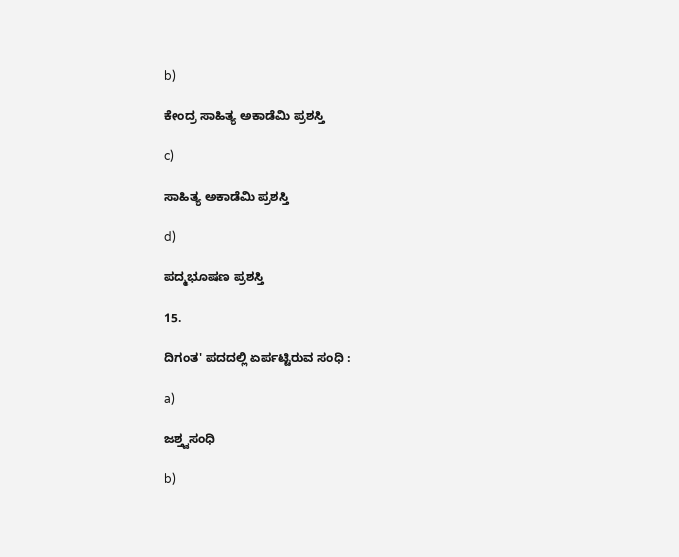b)

ಕೇಂದ್ರ ಸಾಹಿತ್ಯ ಅಕಾಡೆಮಿ ಪ್ರಶಸ್ತಿ

c)

ಸಾಹಿತ್ಯ ಅಕಾಡೆಮಿ ಪ್ರಶಸ್ತಿ

d)

ಪದ್ಮಭೂಷಣ ಪ್ರಶಸ್ತಿ

15.

ದಿಗಂತ' ಪದದಲ್ಲಿ ಏರ್ಪಟ್ಟಿರುವ ಸಂಧಿ :

a)

ಜಶ್ತ್ವಸಂಧಿ

b)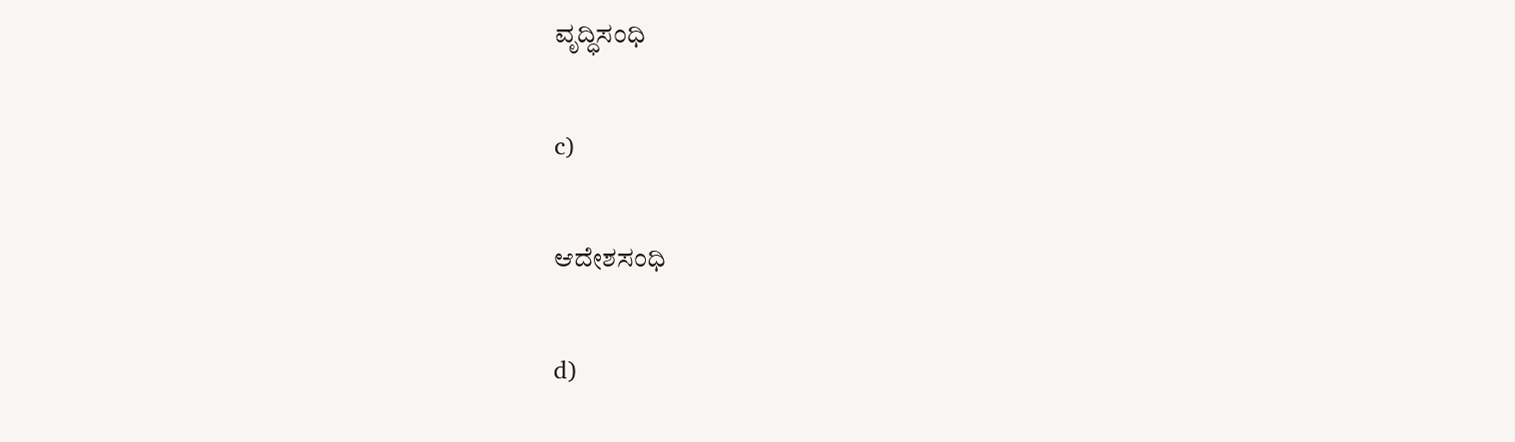ವೃದ್ಧಿಸಂಧಿ

c)

ಆದೇಶಸಂಧಿ

d)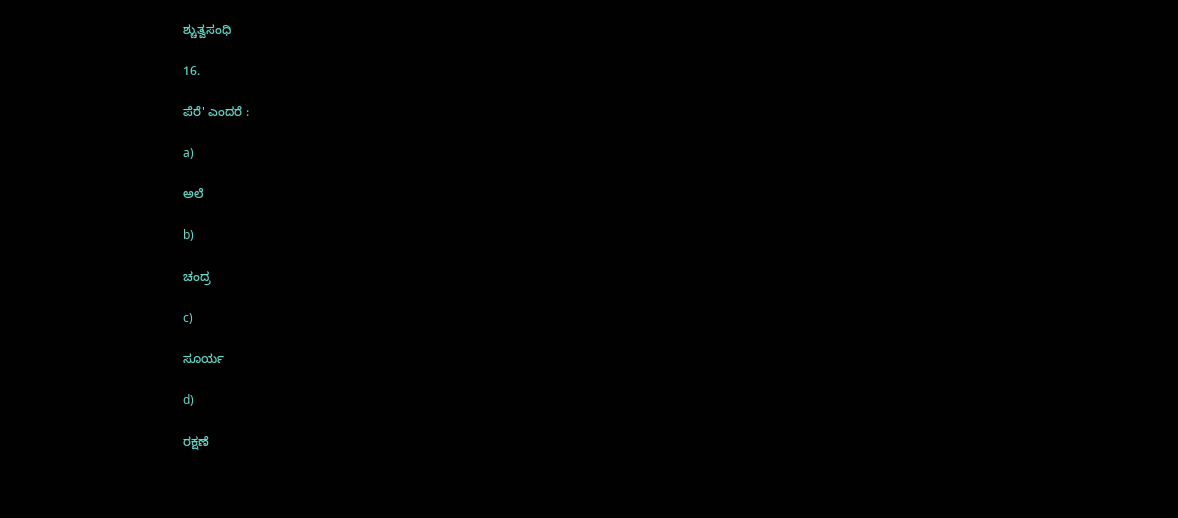ಶ್ಚುತ್ವಸಂಧಿ

16.

ಪೆರೆ' ಎಂದರೆ :

a)

ಅಲೆ

b)

ಚಂದ್ರ

c)

ಸೂರ್ಯ

d)

ರಕ್ಷಣೆ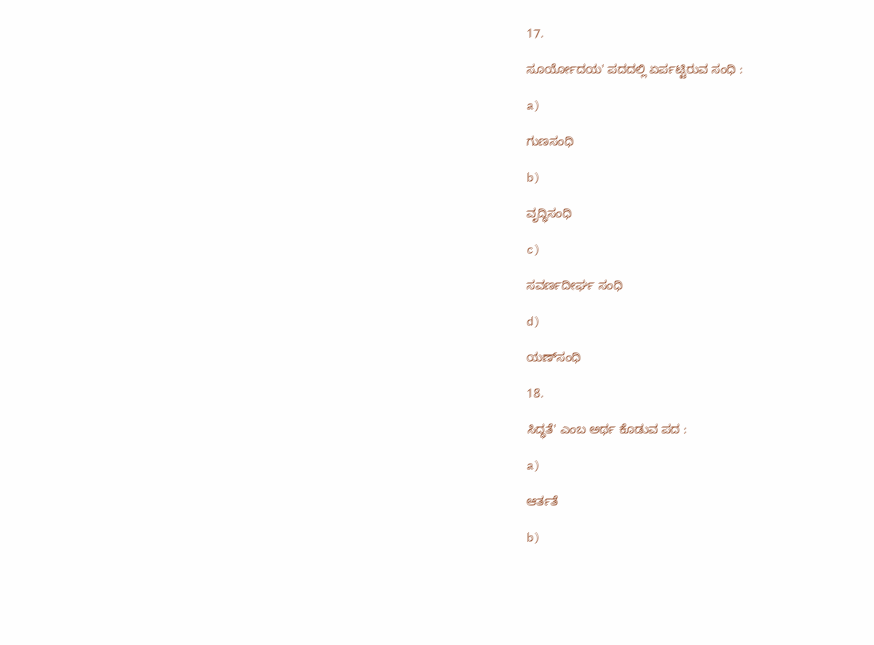17.

ಸೂರ್ಯೋದಯ' ಪದದಲ್ಲಿ ಏರ್ಪಟ್ಟಿರುವ ಸಂಧಿ :

a)

ಗುಣಸಂಧಿ

b)

ವೃದ್ಧಿಸಂಧಿ

c)

ಸವರ್ಣದೀರ್ಘ ಸಂಧಿ

d)

ಯಣ್‌ಸಂಧಿ

18.

ಸಿದ್ಧತೆ' ಎಂಬ ಅರ್ಥ ಕೊಡುವ ಪದ :

a)

ಆರ್ತತೆ

b)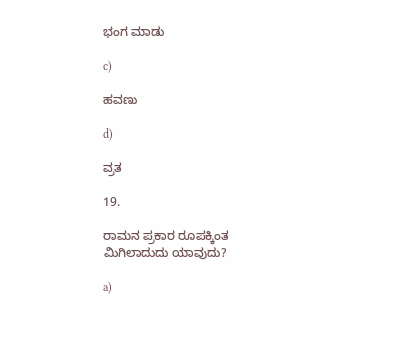ಭಂಗ ಮಾಡು

c)

ಹವಣು

d)

ವ್ರತ

19.

ರಾಮನ ಪ್ರಕಾರ ರೂಪಕ್ಕಿಂತ ಮಿಗಿಲಾದುದು ಯಾವುದು?

a)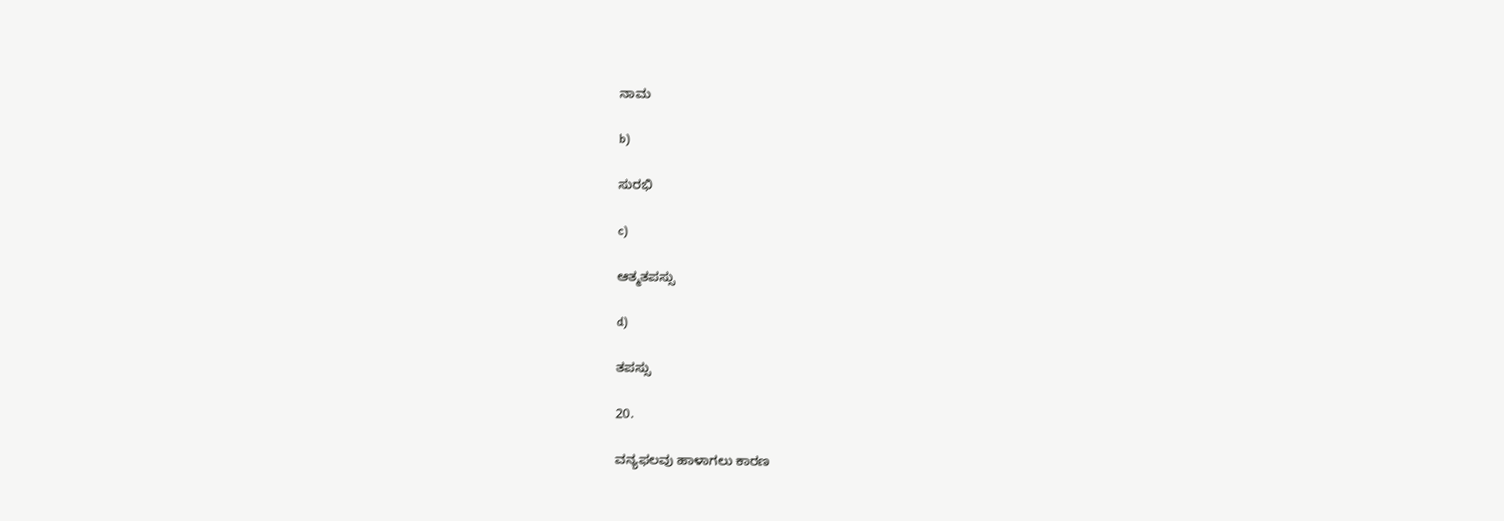ನಾಮ

b)

ಸುರಭಿ

c)

ಆತ್ಮತಪಸ್ಸು

d)

ತಪಸ್ಸು

20.

ವನ್ಯಫಲವು ಹಾಳಾಗಲು ಕಾರಣ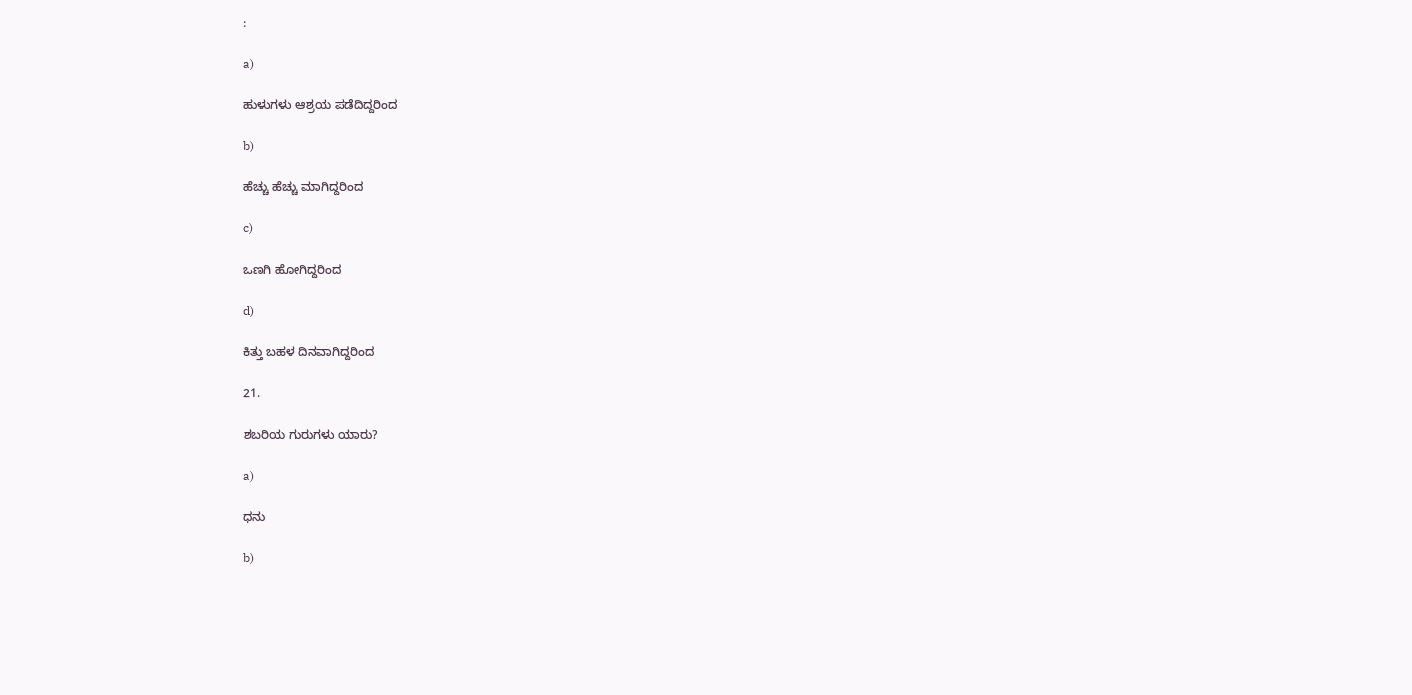:

a)

ಹುಳುಗಳು ಆಶ್ರಯ ಪಡೆದಿದ್ದರಿಂದ

b)

ಹೆಚ್ಚು ಹೆಚ್ಚು ಮಾಗಿದ್ದರಿಂದ

c)

ಒಣಗಿ ಹೋಗಿದ್ದರಿಂದ

d)

ಕಿತ್ತು ಬಹಳ ದಿನವಾಗಿದ್ದರಿಂದ

21.

ಶಬರಿಯ ಗುರುಗಳು ಯಾರು?

a)

ಧನು

b)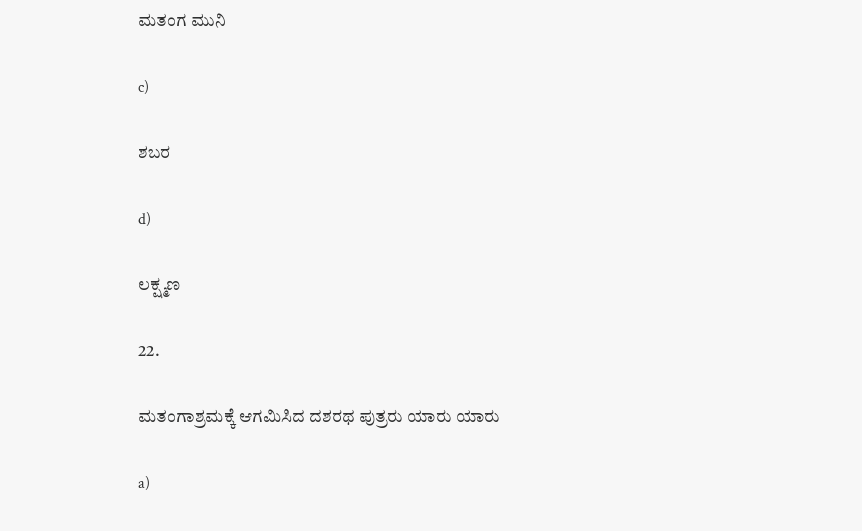ಮತಂಗ ಮುನಿ

c)

ಶಬರ

d)

ಲಕ್ಷ್ಮಣ

22.

ಮತಂಗಾಶ್ರಮಕ್ಕೆ ಆಗಮಿಸಿದ ದಶರಥ ಪುತ್ರರು ಯಾರು ಯಾರು

a)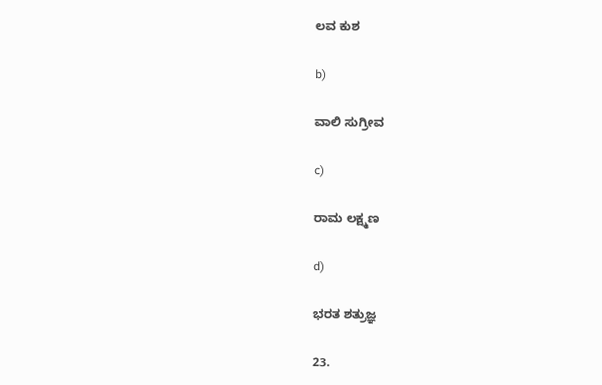ಲವ ಕುಶ

b)

ವಾಲಿ ಸುಗ್ರೀವ

c)

ರಾಮ ಲಕ್ಷ್ಮಣ

d)

ಭರತ ಶತ್ರುಜ್ಞ

23.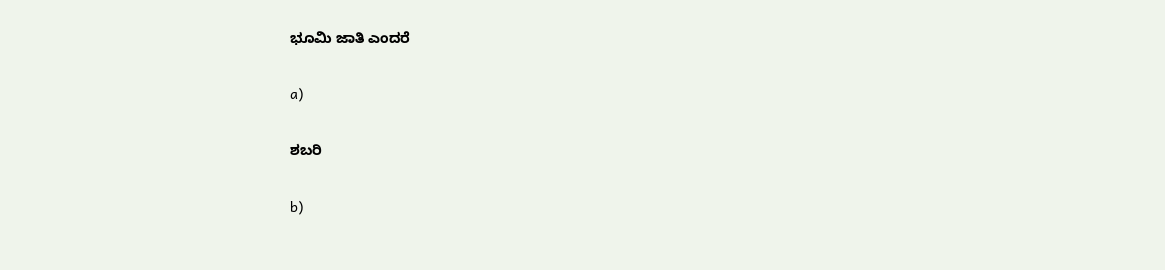ಭೂಮಿ ಜಾತಿ ಎಂದರೆ

a)

ಶಬರಿ

b)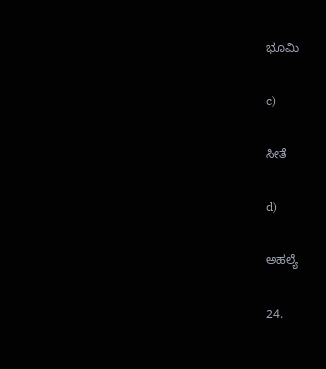ಭೂಮಿ

c)

ಸೀತೆ

d)

ಅಹಲ್ಯೆ

24.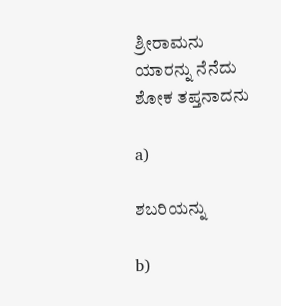ಶ್ರೀರಾಮನು ಯಾರನ್ನು ನೆನೆದು ಶೋಕ ತಪ್ತನಾದನು

a)

ಶಬರಿಯನ್ನು

b)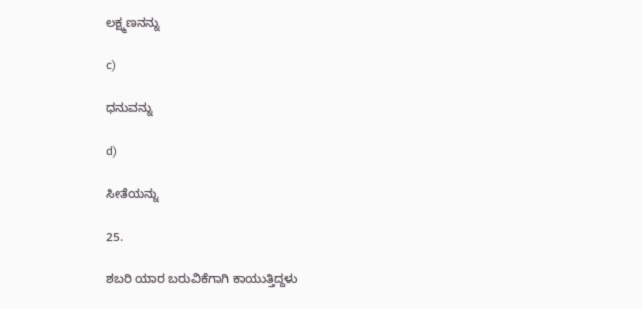ಲಕ್ಷ್ಮಣನನ್ನು

c)

ಧನುವನ್ನು

d)

ಸೀತೆಯನ್ನು

25.

ಶಬರಿ ಯಾರ ಬರುವಿಕೆಗಾಗಿ ಕಾಯುತ್ತಿದ್ದಳು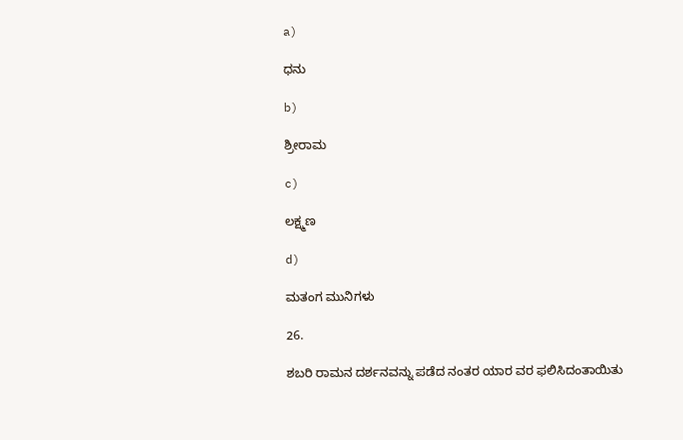a)

ಧನು

b)

ಶ್ರೀರಾಮ

c)

ಲಕ್ಷ್ಮಣ

d)

ಮತಂಗ ಮುನಿಗಳು

26.

ಶಬರಿ ರಾಮನ ದರ್ಶನವನ್ನು ಪಡೆದ ನಂತರ ಯಾರ ವರ ಫಲಿಸಿದಂತಾಯಿತು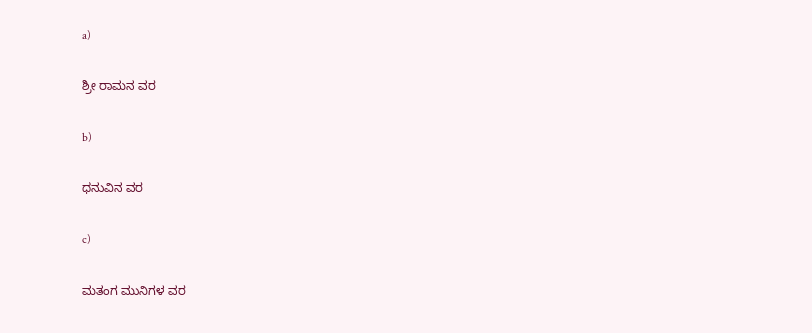a)

ಶ್ರೀ ರಾಮನ ವರ

b)

ಧನುವಿನ ವರ

c)

ಮತಂಗ ಮುನಿಗಳ ವರ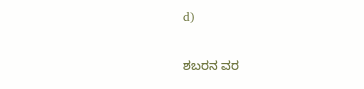d)

ಶಬರನ ವರ